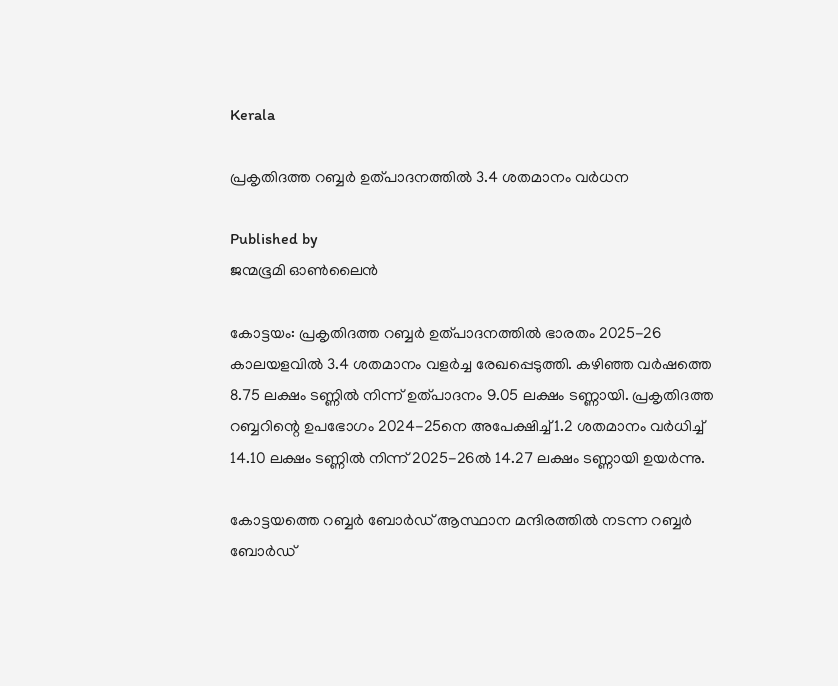Kerala

പ്രകൃതിദത്ത റബ്ബര്‍ ഉത്പാദനത്തില്‍ 3.4 ശതമാനം വര്‍ധന

Published by
ജന്മഭൂമി ഓണ്‍ലൈന്‍

കോട്ടയം: പ്രകൃതിദത്ത റബ്ബര്‍ ഉത്പാദനത്തില്‍ ഭാരതം 2025-26 കാലയളവില്‍ 3.4 ശതമാനം വളര്‍ച്ച രേഖപ്പെടുത്തി. കഴിഞ്ഞ വര്‍ഷത്തെ 8.75 ലക്ഷം ടണ്ണില്‍ നിന്ന് ഉത്പാദനം 9.05 ലക്ഷം ടണ്ണായി. പ്രകൃതിദത്ത റബ്ബറിന്റെ ഉപഭോഗം 2024-25നെ അപേക്ഷിച്ച് 1.2 ശതമാനം വര്‍ധിച്ച് 14.10 ലക്ഷം ടണ്ണില്‍ നിന്ന് 2025-26ല്‍ 14.27 ലക്ഷം ടണ്ണായി ഉയര്‍ന്നു.

കോട്ടയത്തെ റബ്ബര്‍ ബോര്‍ഡ് ആസ്ഥാന മന്ദിരത്തില്‍ നടന്ന റബ്ബര്‍ ബോര്‍ഡ്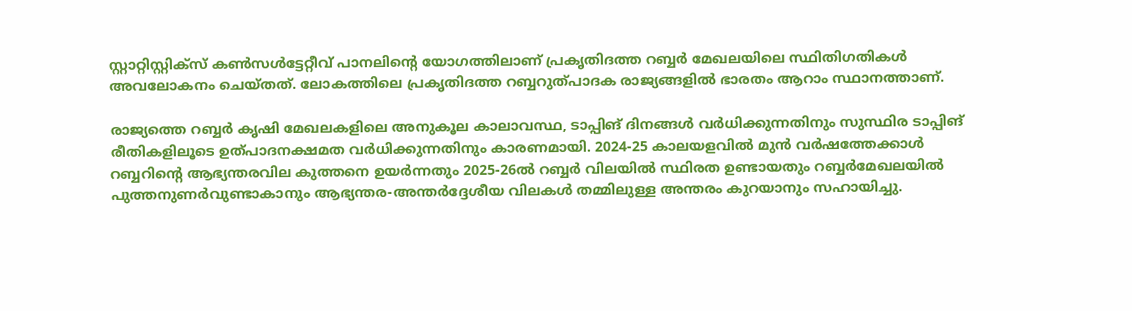സ്റ്റാറ്റിസ്റ്റിക്‌സ് കണ്‍സള്‍ട്ടേറ്റീവ് പാനലിന്റെ യോഗത്തിലാണ് പ്രകൃതിദത്ത റബ്ബര്‍ മേഖലയിലെ സ്ഥിതിഗതികള്‍ അവലോകനം ചെയ്തത്. ലോകത്തിലെ പ്രകൃതിദത്ത റബ്ബറുത്പാദക രാജ്യങ്ങളില്‍ ഭാരതം ആറാം സ്ഥാനത്താണ്.

രാജ്യത്തെ റബ്ബര്‍ കൃഷി മേഖലകളിലെ അനുകൂല കാലാവസ്ഥ, ടാപ്പിങ് ദിനങ്ങള്‍ വര്‍ധിക്കുന്നതിനും സുസ്ഥിര ടാപ്പിങ് രീതികളിലൂടെ ഉത്പാദനക്ഷമത വര്‍ധിക്കുന്നതിനും കാരണമായി. 2024-25 കാലയളവില്‍ മുന്‍ വര്‍ഷത്തേക്കാള്‍ റബ്ബറിന്റെ ആഭ്യന്തരവില കുത്തനെ ഉയര്‍ന്നതും 2025-26ല്‍ റബ്ബര്‍ വിലയില്‍ സ്ഥിരത ഉണ്ടായതും റബ്ബര്‍മേഖലയില്‍ പുത്തനുണര്‍വുണ്ടാകാനും ആഭ്യന്തര-അന്തര്‍ദ്ദേശീയ വിലകള്‍ തമ്മിലുള്ള അന്തരം കുറയാനും സഹായിച്ചു.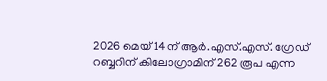2026 മെയ് 14ന് ആര്‍.എസ്.എസ്. ഗ്രേഡ് റബ്ബറിന് കിലോഗ്രാമിന് 262 രൂപ എന്ന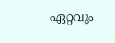ഏറ്റവും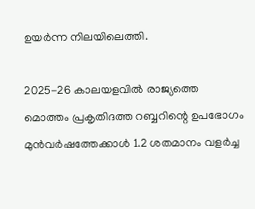ഉയര്‍ന്ന നിലയിലെത്തി.

2025-26 കാലയളവില്‍ രാജ്യത്തെ മൊത്തം പ്രകൃതിദത്ത റബ്ബറിന്റെ ഉപഭോഗം മുന്‍വര്‍ഷത്തേക്കാള്‍ 1.2 ശതമാനം വളര്‍ച്ച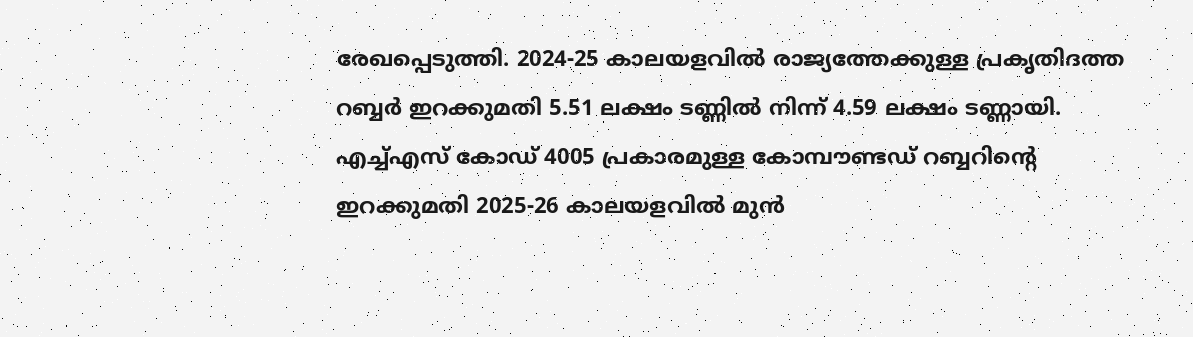രേഖപ്പെടുത്തി. 2024-25 കാലയളവില്‍ രാജ്യത്തേക്കുള്ള പ്രകൃതിദത്ത റബ്ബര്‍ ഇറക്കുമതി 5.51 ലക്ഷം ടണ്ണില്‍ നിന്ന് 4.59 ലക്ഷം ടണ്ണായി. എച്ച്എസ് കോഡ് 4005 പ്രകാരമുള്ള കോമ്പൗണ്ടഡ് റബ്ബറിന്റെ ഇറക്കുമതി 2025-26 കാലയളവില്‍ മുന്‍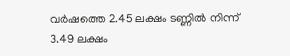വര്‍ഷത്തെ 2.45 ലക്ഷം ടണ്ണില്‍ നിന്ന് 3.49 ലക്ഷം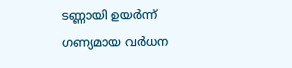ടണ്ണായി ഉയര്‍ന്ന് ഗണ്യമായ വര്‍ധന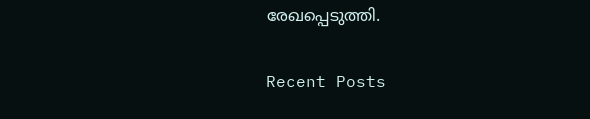രേഖപ്പെടുത്തി.

Recent Posts